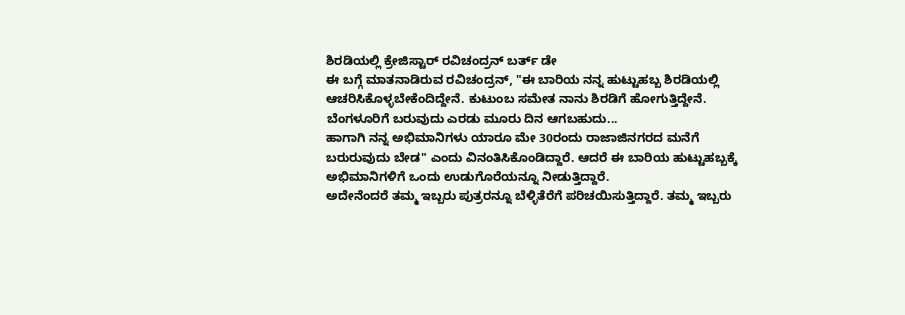ಶಿರಡಿಯಲ್ಲಿ ಕ್ರೇಜಿಸ್ಟಾರ್ ರವಿಚಂದ್ರನ್ ಬರ್ತ್ ಡೇ
ಈ ಬಗ್ಗೆ ಮಾತನಾಡಿರುವ ರವಿಚಂದ್ರನ್, "ಈ ಬಾರಿಯ ನನ್ನ ಹುಟ್ಟುಹಬ್ಬ ಶಿರಡಿಯಲ್ಲಿ ಆಚರಿಸಿಕೊಳ್ಳಬೇಕೆಂದಿದ್ದೇನೆ. ಕುಟುಂಬ ಸಮೇತ ನಾನು ಶಿರಡಿಗೆ ಹೋಗುತ್ತಿದ್ದೇನೆ. ಬೆಂಗಳೂರಿಗೆ ಬರುವುದು ಎರಡು ಮೂರು ದಿನ ಆಗಬಹುದು...
ಹಾಗಾಗಿ ನನ್ನ ಅಭಿಮಾನಿಗಳು ಯಾರೂ ಮೇ 30ರಂದು ರಾಜಾಜಿನಗರದ ಮನೆಗೆ ಬರುರುವುದು ಬೇಡ" ಎಂದು ವಿನಂತಿಸಿಕೊಂಡಿದ್ದಾರೆ. ಆದರೆ ಈ ಬಾರಿಯ ಹುಟ್ಟುಹಬ್ಬಕ್ಕೆ ಅಭಿಮಾನಿಗಳಿಗೆ ಒಂದು ಉಡುಗೊರೆಯನ್ನೂ ನೀಡುತ್ತಿದ್ದಾರೆ.
ಅದೇನೆಂದರೆ ತಮ್ಮ ಇಬ್ಬರು ಪುತ್ರರನ್ನೂ ಬೆಳ್ಳಿತೆರೆಗೆ ಪರಿಚಯಿಸುತ್ತಿದ್ದಾರೆ. ತಮ್ಮ ಇಬ್ಬರು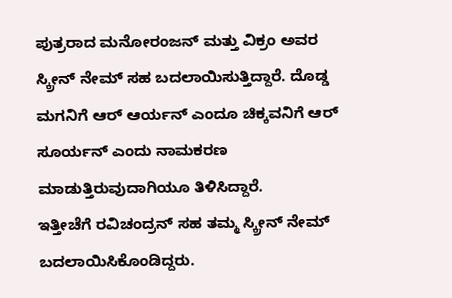ಪುತ್ರರಾದ ಮನೋರಂಜನ್ ಮತ್ತು ವಿಕ್ರಂ ಅವರ ಸ್ಕ್ರೀನ್ ನೇಮ್ ಸಹ ಬದಲಾಯಿಸುತ್ತಿದ್ದಾರೆ. ದೊಡ್ಡ ಮಗನಿಗೆ ಆರ್ ಆರ್ಯನ್ ಎಂದೂ ಚಿಕ್ಕವನಿಗೆ ಆರ್ ಸೂರ್ಯನ್ ಎಂದು ನಾಮಕರಣ ಮಾಡುತ್ತಿರುವುದಾಗಿಯೂ ತಿಳಿಸಿದ್ದಾರೆ.
ಇತ್ತೀಚೆಗೆ ರವಿಚಂದ್ರನ್ ಸಹ ತಮ್ಮ ಸ್ಕ್ರೀನ್ ನೇಮ್ ಬದಲಾಯಿಸಿಕೊಂಡಿದ್ದರು.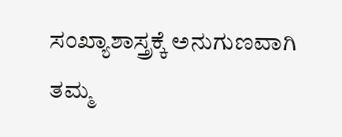ಸಂಖ್ಯಾಶಾಸ್ತ್ರಕ್ಕೆ ಅನುಗುಣವಾಗಿ ತಮ್ಮ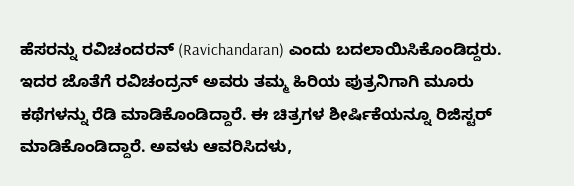ಹೆಸರನ್ನು ರವಿಚಂದರನ್ (Ravichandaran) ಎಂದು ಬದಲಾಯಿಸಿಕೊಂಡಿದ್ದರು.
ಇದರ ಜೊತೆಗೆ ರವಿಚಂದ್ರನ್ ಅವರು ತಮ್ಮ ಹಿರಿಯ ಪುತ್ರನಿಗಾಗಿ ಮೂರು ಕಥೆಗಳನ್ನು ರೆಡಿ ಮಾಡಿಕೊಂಡಿದ್ದಾರೆ. ಈ ಚಿತ್ರಗಳ ಶೀರ್ಷಿಕೆಯನ್ನೂ ರಿಜಿಸ್ಟರ್ ಮಾಡಿಕೊಂಡಿದ್ದಾರೆ. ಅವಳು ಆವರಿಸಿದಳು,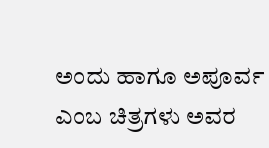ಅಂದು ಹಾಗೂ ಅಪೂರ್ವ ಎಂಬ ಚಿತ್ರಗಳು ಅವರ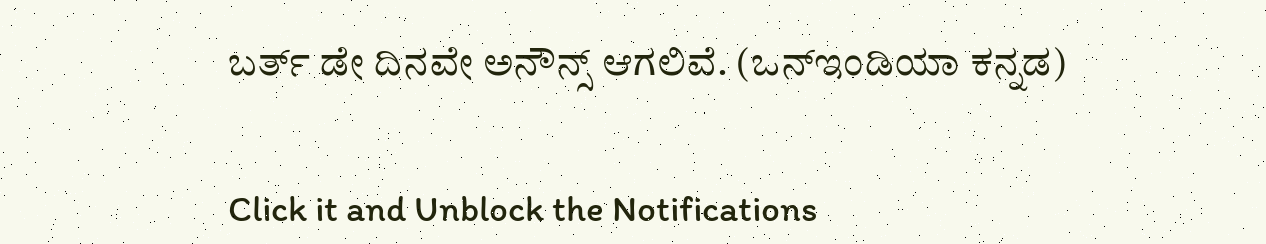ಬರ್ತ್ ಡೇ ದಿನವೇ ಅನೌನ್ಸ್ ಆಗಲಿವೆ. (ಒನ್ಇಂಡಿಯಾ ಕನ್ನಡ)


Click it and Unblock the Notifications